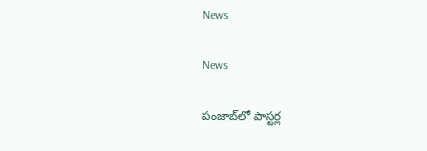News

News

పంజాబ్‌లో పాస్టర్ల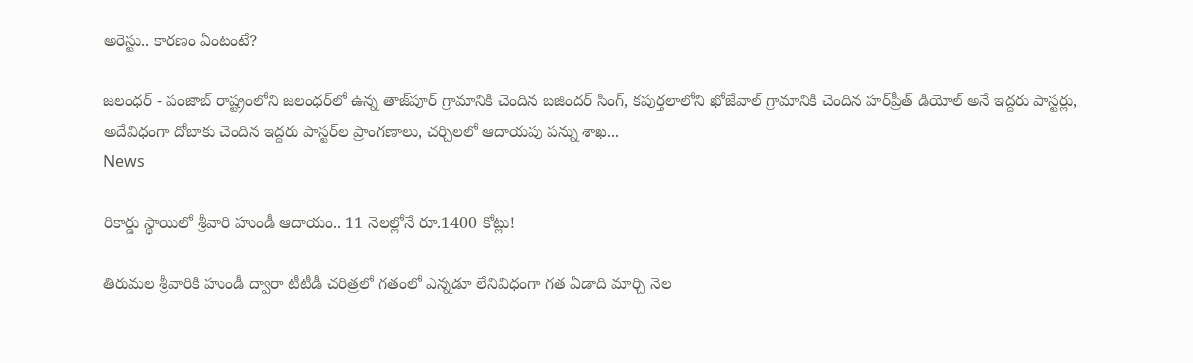అరెస్టు.. కారణం ఏంటంటే?

జలంధర్ - పంజాబ్‌ రాష్ట్రంలోని జలంధర్‌లో ఉన్న తాజ్‌పూర్ గ్రామానికి చెందిన బజిందర్ సింగ్, కపుర్తలాలోని ఖోజేవాల్ గ్రామానికి చెందిన హర్‌ప్రీత్ డియోల్ అనే ఇద్దరు పాస్టర్లు, అదేవిధంగా దోబాకు చెందిన ఇద్దరు పాస్టర్‌ల ప్రాంగణాలు, చర్చిలలో ఆదాయపు పన్ను శాఖ...
News

రికార్డు స్థాయిలో శ్రీవారి హుండీ ఆదాయం.. 11 నెలల్లోనే రూ.1400 కోట్లు!

తిరుమల శ్రీవారికి హుండీ ద్వారా టీటీడీ చరిత్రలో గతంలో ఎన్నడూ లేనివిధంగా గత ఏడాది మార్చి నెల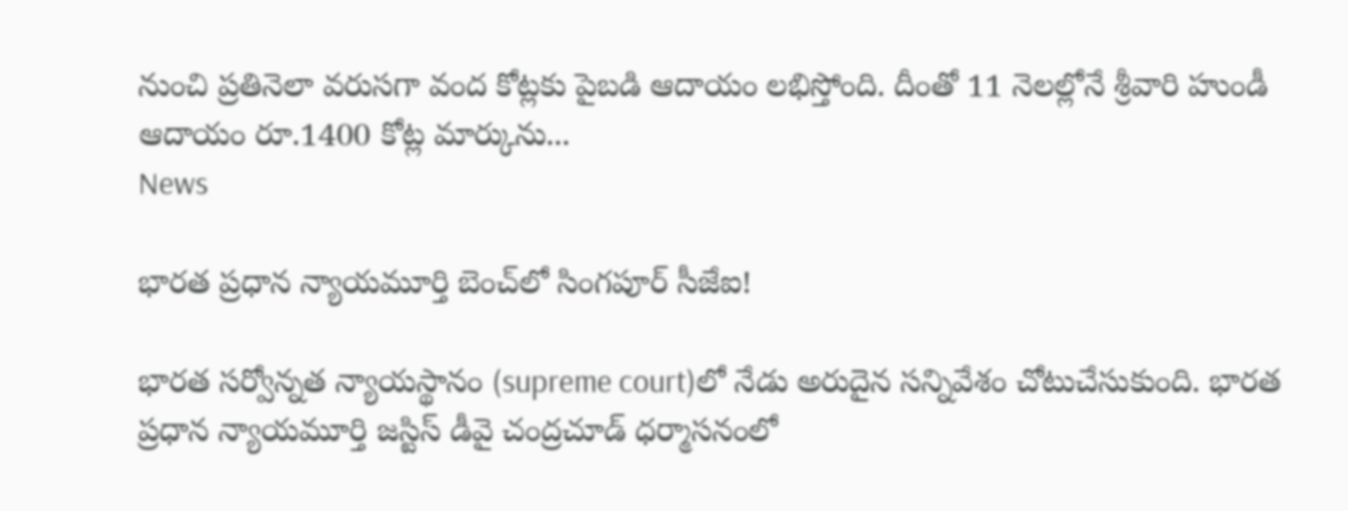నుంచి ప్రతినెలా వరుసగా వంద కోట్లకు పైబడి ఆదాయం లభిస్తోంది. దీంతో 11 నెలల్లోనే శ్రీవారి హుండీ ఆదాయం రూ.1400 కోట్ల మార్కును...
News

భారత ప్రధాన న్యాయమూర్తి బెంచ్‌లో సింగపూర్‌ సీజేఐ!

భారత సర్వోన్నత న్యాయస్థానం (supreme court)లో నేడు అరుదైన సన్నివేశం చోటుచేసుకుంది. భారత ప్రధాన న్యాయమూర్తి జస్టిస్‌ డీవై చంద్రచూడ్‌ ధర్మాసనంలో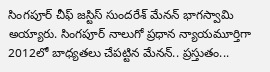సింగపూర్‌ చీఫ్‌ జస్టిస్‌ సుందరేశ్‌ మేనన్‌ భాగస్వామి అయ్యారు. సింగపూర్‌ నాలుగో ప్రధాన న్యాయమూర్తిగా 2012లో బాధ్యతలు చేపట్టిన మేనన్‌.. ప్రస్తుతం...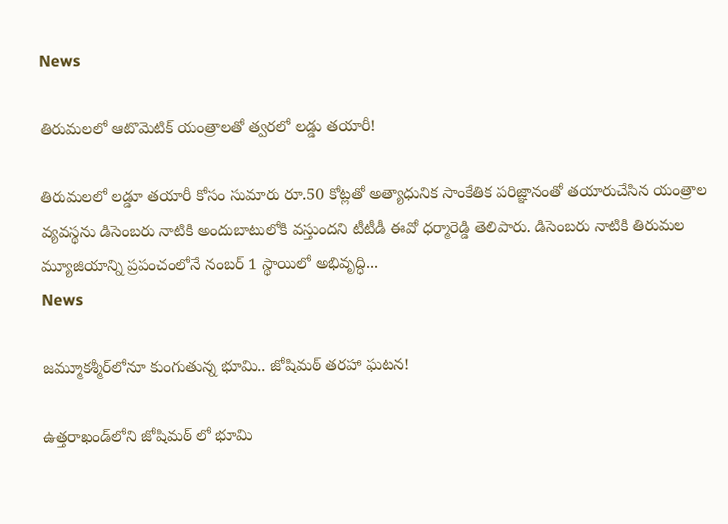News

తిరుమలలో ఆటొమెటిక్ యంత్రాలతో త్వరలో లడ్డు తయారీ!

తిరుమలలో లడ్డూ తయారీ కోసం సుమారు రూ.50 కోట్లతో అత్యాధునిక సాంకేతిక పరిజ్ఞానంతో తయారుచేసిన యంత్రాల వ్యవస్థను డిసెంబరు నాటికి అందుబాటులోకి వస్తుందని టీటీడీ ఈవో ధర్మారెడ్డి తెలిపారు. డిసెంబరు నాటికి తిరుమల మ్యూజియాన్ని ప్రపంచంలోనే నంబర్‌ 1 స్థాయిలో అభివృద్ధి...
News

జమ్మూకశ్మీర్‌లోనూ కుంగుతున్న భూమి.. జోషిమఠ్‌ తరహా ఘటన!

ఉత్తరాఖండ్‌లోని జోషిమఠ్‌ లో భూమి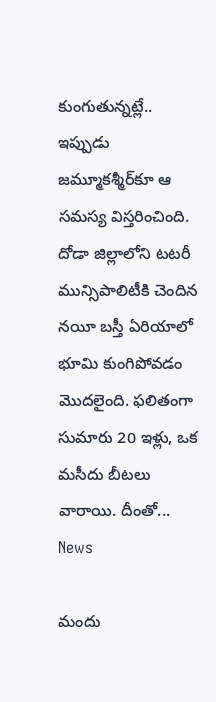కుంగుతున్నట్లే.. ఇప్పుడు జమ్మూకశ్మీర్‌కూ ఆ సమస్య విస్తరించింది. దోడా జిల్లాలోని టటరీ మున్సిపాలిటీకి చెందిన నయీ బస్తీ ఏరియాలో భూమి కుంగిపోవడం మొదలైంది. ఫలితంగా సుమారు 20 ఇళ్లు, ఒక మసీదు బీటలు వారాయి. దీంతో...
News

మందు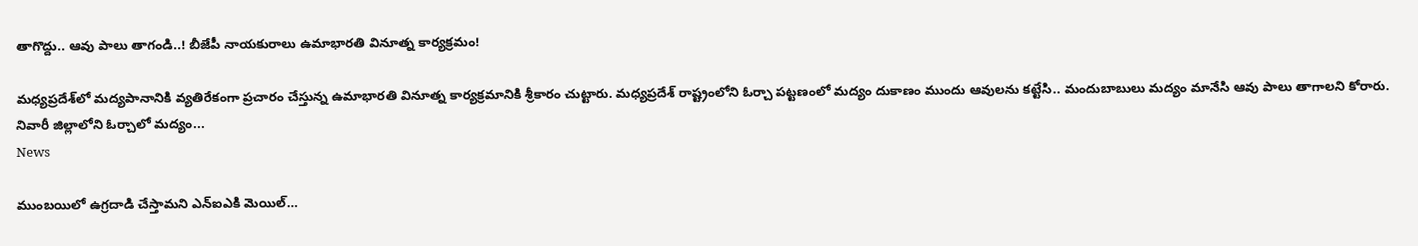తాగొద్దు.. ఆవు పాలు తాగండి..! బీజేపీ నాయకురాలు ఉమాభారతి వినూత్న కార్యక్రమం!

మధ్యప్రదేశ్‌లో మద్యపానానికి వ్యతిరేకంగా ప్రచారం చేస్తున్న ఉమాభారతి వినూత్న కార్యక్రమానికి శ్రీకారం చుట్టారు. మధ్యప్రదేశ్ రాష్ట్రంలోని ఓర్చా పట్టణంలో మద్యం దుకాణం ముందు ఆవులను కట్టేసి.. మందుబాబులు మద్యం మానేసి ఆవు పాలు తాగాలని కోరారు. నివారీ జిల్లాలోని ఓర్చాలో మద్యం...
News

ముంబయిలో ఉగ్రదాడి చేస్తామని ఎన్‌ఐఎకి మెయిల్‌…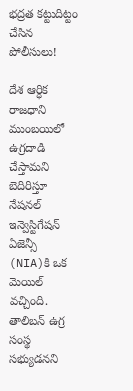భద్రత కట్టుదిట్టం చేసిన పోలీసులు!

దేశ ఆర్ధిక రాజధాని ముంబయిలో ఉగ్రదాడి చేస్తామని బెదిరిస్తూ నేషనల్ ఇన్వెస్టిగేషన్ ఏజెన్సీ (NIA)కి ఒక మెయిల్ వచ్చింది. తాలిబన్ ఉగ్ర సంస్థ సభ్యుడనని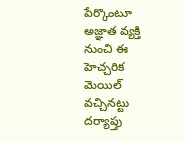పేర్కొంటూ అజ్ఞాత వ్యక్తి నుంచి ఈ హెచ్చరిక మెయిల్ వచ్చినట్టు దర్యాప్తు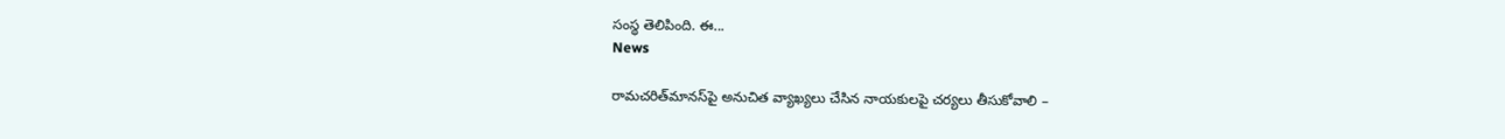సంస్థ తెలిపింది. ఈ...
News

రామచరిత్‌మానస్‌పై అనుచిత వ్యాఖ్యలు చేసిన నాయకులపై చర్యలు తీసుకోవాలి –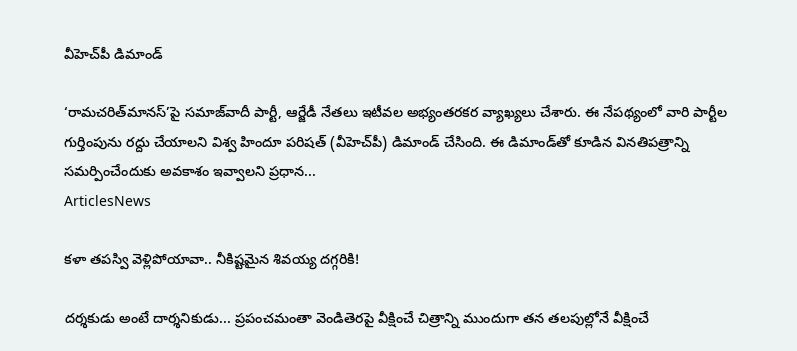వీహెచ్‌పీ డిమాండ్‌

‘రామచరిత్‌మానస్’పై సమాజ్‌వాదీ పార్టీ, ఆర్జేడీ నేతలు ఇటీవల అభ్యంతరకర వ్యాఖ్యలు చేశారు. ఈ నేపథ్యంలో వారి పార్టీల గుర్తింపును రద్దు చేయాలని విశ్వ హిందూ పరిషత్ (వీహెచ్‌పీ) డిమాండ్ చేసింది. ఈ డిమాండ్‌తో కూడిన వినతిపత్రాన్ని సమర్పించేందుకు అవకాశం ఇవ్వాలని ప్రధాన...
ArticlesNews

కళా తపస్వి వెళ్లిపోయావా.. నీకిష్టమైన శివయ్య దగ్గరికి!

దర్శకుడు అంటే దార్శనికుడు... ప్రపంచమంతా వెండితెరపై వీక్షించే చిత్రాన్ని ముందుగా తన తలపుల్లోనే వీక్షించే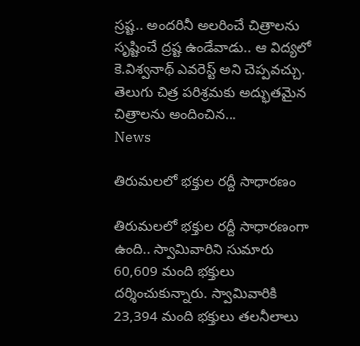స్రష్ట.. అందరినీ అలరించే చిత్రాలను సృష్టించే ద్రష్ట ఉండేవాడు.. ఆ విద్యలో కె.విశ్వనాథ్‌ ఎవరెస్ట్‌ అని చెప్పవచ్చు. తెలుగు చిత్ర పరిశ్రమకు అద్భుతమైన చిత్రాలను అందించిన...
News

తిరుమలలో భక్తుల రద్దీ సాధారణం

తిరుమలలో భక్తుల రద్దీ సాధారణంగా ఉంది.. స్వామివారిని సుమారు 60,609 మంది భక్తులు దర్శించుకున్నారు. స్వామివారికి 23,394 మంది భక్తులు తలనీలాలు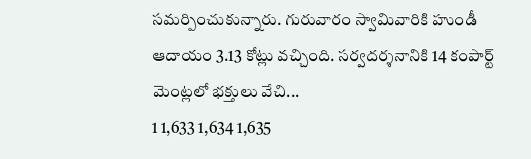సమర్పించుకున్నారు. గురువారం స్వామివారికి హుండీ ఆదాయం 3.13 కోట్లు వచ్చింది. సర్వదర్శనానికి 14 కంపార్ట్ మెంట్లలో భక్తులు వేచి...
1 1,633 1,634 1,635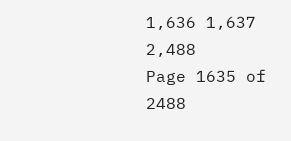1,636 1,637 2,488
Page 1635 of 2488